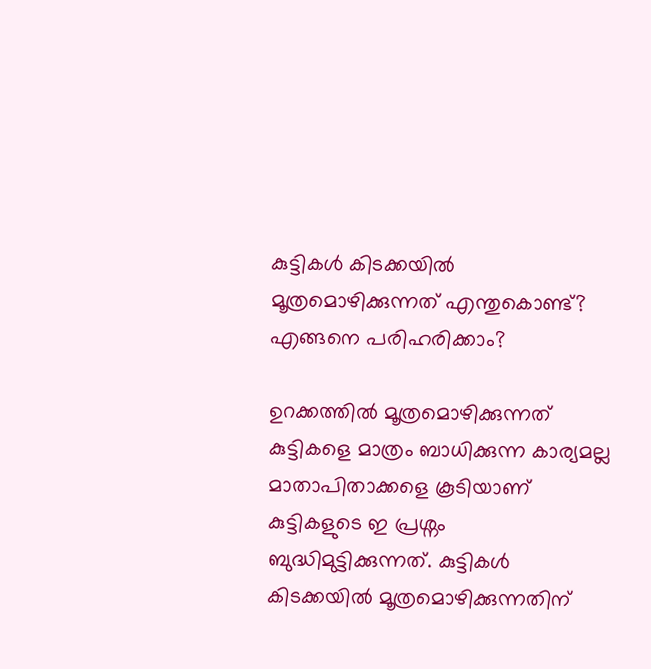കുട്ടികൾ കിടക്കയിൽ മൂത്രമൊഴിക്കുന്നത് എന്തുകൊണ്ട്? എങ്ങനെ പരിഹരിക്കാം?

ഉറക്കത്തിൽ മൂത്രമൊഴിക്കുന്നത് കുട്ടികളെ മാത്രം ബാധിക്കുന്ന കാര്യമല്ല മാതാപിതാക്കളെ കൂടിയാണ് കുട്ടികളുടെ ഇ പ്രശ്നം ബുദ്ധിമുട്ടിക്കുന്നത്. കുട്ടികൾ കിടക്കയിൽ മൂത്രമൊഴിക്കുന്നതിന്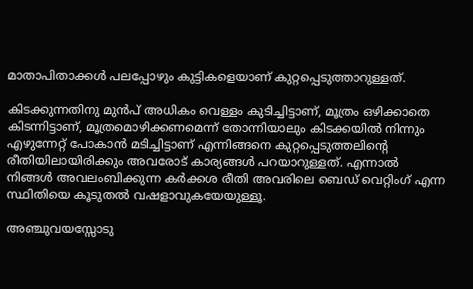മാതാപിതാക്കൾ പലപ്പോഴും കുട്ടികളെയാണ് കുറ്റപ്പെടുത്താറുള്ളത്.

കിടക്കുന്നതിനു മുൻപ് അധികം വെള്ളം കുടിച്ചിട്ടാണ്, മൂത്രം ഒഴിക്കാതെ കിടന്നിട്ടാണ്, മൂത്രമൊഴിക്കണമെന്ന് തോന്നിയാലും കിടക്കയിൽ നിന്നും എഴുന്നേറ്റ് പോകാൻ മടിച്ചിട്ടാണ് എന്നിങ്ങനെ കുറ്റപ്പെടുത്തലിന്റെ രീതിയിലായിരിക്കും അവരോട് കാര്യങ്ങൾ പറയാറുള്ളത്. എന്നാൽ നിങ്ങൾ അവലംബിക്കുന്ന കർക്കശ രീതി അവരിലെ ബെഡ് വെറ്റിംഗ് എന്ന സ്ഥിതിയെ കൂടുതൽ വഷളാവുകയേയുള്ളൂ.

അഞ്ചുവയസ്സോടു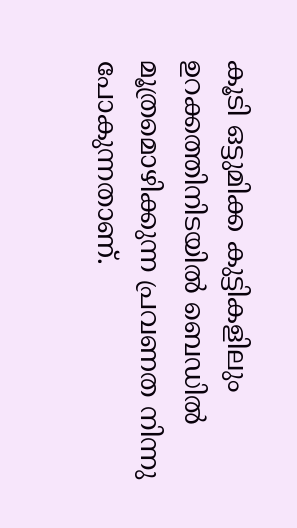കൂടി ഒട്ടുമിക്ക കുട്ടികളിലും ഉറക്കത്തിനിടയിൽ ബെഡിൽ മൂത്രമൊഴിക്കുന്ന പ്രവണത നിന്നു പോകുന്നതാണ്.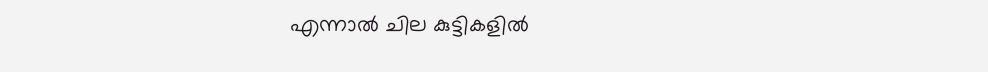എന്നാൽ ചില കുട്ടികളിൽ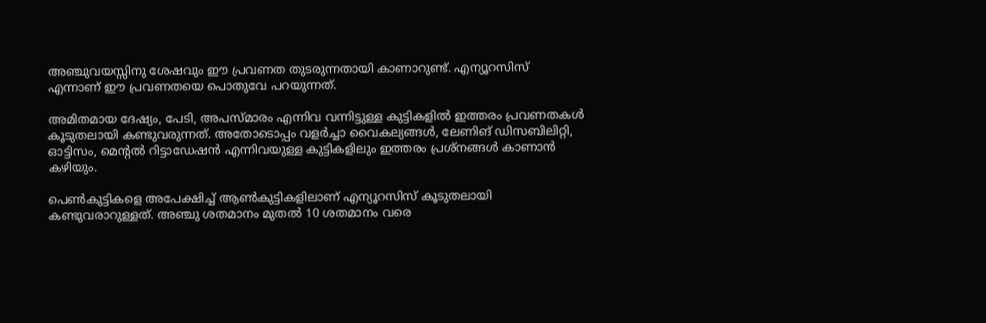അഞ്ചുവയസ്സിനു ശേഷവും ഈ പ്രവണത തുടരുന്നതായി കാണാറുണ്ട്. എന്യൂറസിസ് എന്നാണ് ഈ പ്രവണതയെ പൊതുവേ പറയുന്നത്.

അമിതമായ ദേഷ്യം, പേടി, അപസ്മാരം എന്നിവ വന്നിട്ടുള്ള കുട്ടികളിൽ ഇത്തരം പ്രവണതകൾ കൂടുതലായി കണ്ടുവരുന്നത്. അതോടൊപ്പം വളർച്ചാ വൈകല്യങ്ങൾ, ലേണിങ് ഡിസബിലിറ്റി, ഓട്ടിസം, മെന്റൽ റിട്ടാഡേഷൻ എന്നിവയുള്ള കുട്ടികളിലും ഇത്തരം പ്രശ്നങ്ങൾ കാണാൻ കഴിയും.

പെൺകുട്ടികളെ അപേക്ഷിച്ച് ആൺകുട്ടികളിലാണ് എന്യൂറസിസ് കൂടുതലായി കണ്ടുവരാറുള്ളത്. അഞ്ചു ശതമാനം മുതൽ 10 ശതമാനം വരെ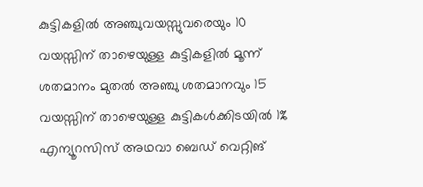കുട്ടികളിൽ അഞ്ചുവയസ്സുവരെയും 10 വയസ്സിന് താഴെയുള്ള കുട്ടികളിൽ മൂന്ന് ശതമാനം മുതൽ അഞ്ചു ശതമാനവും 15 വയസ്സിന് താഴെയുള്ള കുട്ടികൾക്കിടയിൽ 1% എന്യൂറസിസ് അഥവാ ബെഡ് വെറ്റിങ്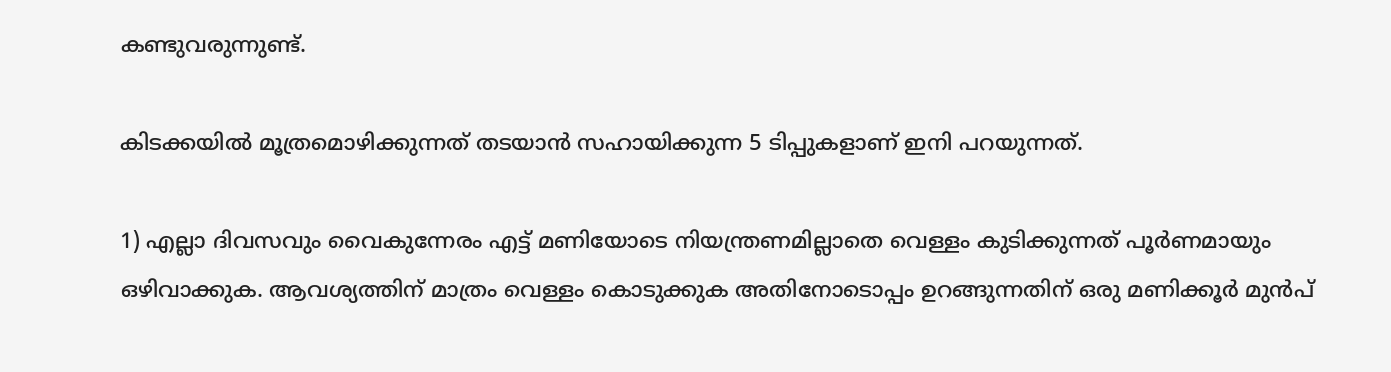കണ്ടുവരുന്നുണ്ട്.

കിടക്കയിൽ മൂത്രമൊഴിക്കുന്നത് തടയാൻ സഹായിക്കുന്ന 5 ടിപ്പുകളാണ് ഇനി പറയുന്നത്.

1) എല്ലാ ദിവസവും വൈകുന്നേരം എട്ട് മണിയോടെ നിയന്ത്രണമില്ലാതെ വെള്ളം കുടിക്കുന്നത് പൂർണമായും ഒഴിവാക്കുക. ആവശ്യത്തിന് മാത്രം വെള്ളം കൊടുക്കുക അതിനോടൊപ്പം ഉറങ്ങുന്നതിന് ഒരു മണിക്കൂർ മുൻപ്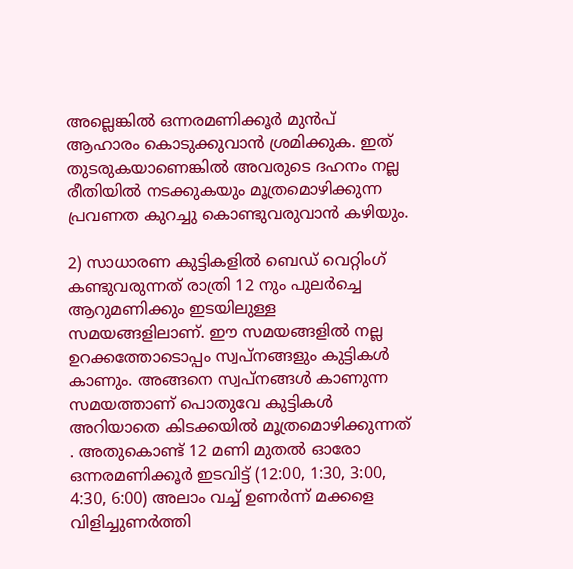അല്ലെങ്കിൽ ഒന്നരമണിക്കൂർ മുൻപ് ആഹാരം കൊടുക്കുവാൻ ശ്രമിക്കുക. ഇത് തുടരുകയാണെങ്കിൽ അവരുടെ ദഹനം നല്ല രീതിയിൽ നടക്കുകയും മൂത്രമൊഴിക്കുന്ന പ്രവണത കുറച്ചു കൊണ്ടുവരുവാൻ കഴിയും.

2) സാധാരണ കുട്ടികളിൽ ബെഡ്‌ വെറ്റിംഗ് കണ്ടുവരുന്നത് രാത്രി 12 നും പുലർച്ചെ ആറുമണിക്കും ഇടയിലുള്ള സമയങ്ങളിലാണ്. ഈ സമയങ്ങളിൽ നല്ല ഉറക്കത്തോടൊപ്പം സ്വപ്നങ്ങളും കുട്ടികൾ കാണും. അങ്ങനെ സ്വപ്നങ്ങൾ കാണുന്ന സമയത്താണ് പൊതുവേ കുട്ടികൾ അറിയാതെ കിടക്കയിൽ മൂത്രമൊഴിക്കുന്നത് . അതുകൊണ്ട് 12 മണി മുതൽ ഓരോ ഒന്നരമണിക്കൂർ ഇടവിട്ട് (12:00, 1:30, 3:00, 4:30, 6:00) അലാം വച്ച് ഉണർന്ന് മക്കളെ വിളിച്ചുണർത്തി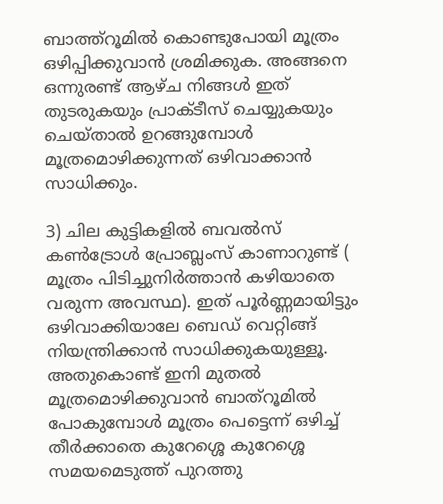ബാത്ത്റൂമിൽ കൊണ്ടുപോയി മൂത്രം ഒഴിപ്പിക്കുവാൻ ശ്രമിക്കുക. അങ്ങനെ ഒന്നുരണ്ട് ആഴ്ച നിങ്ങൾ ഇത് തുടരുകയും പ്രാക്ടീസ് ചെയ്യുകയും ചെയ്താൽ ഉറങ്ങുമ്പോൾ മൂത്രമൊഴിക്കുന്നത് ഒഴിവാക്കാൻ സാധിക്കും.

3) ചില കുട്ടികളിൽ ബവൽസ് കൺട്രോൾ പ്രോബ്ലംസ് കാണാറുണ്ട് ( മൂത്രം പിടിച്ചുനിർത്താൻ കഴിയാതെ വരുന്ന അവസ്ഥ). ഇത് പൂർണ്ണമായിട്ടും ഒഴിവാക്കിയാലേ ബെഡ് വെറ്റിങ്ങ് നിയന്ത്രിക്കാൻ സാധിക്കുകയുള്ളൂ. അതുകൊണ്ട് ഇനി മുതൽ മൂത്രമൊഴിക്കുവാൻ ബാത്റൂമിൽ പോകുമ്പോൾ മൂത്രം പെട്ടെന്ന് ഒഴിച്ച് തീർക്കാതെ കുറേശ്ശെ കുറേശ്ശെ സമയമെടുത്ത് പുറത്തു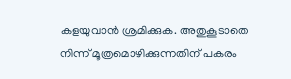കളയുവാൻ ശ്രമിക്കുക. അതുകൂടാതെ നിന്ന് മൂത്രമൊഴിക്കുന്നതിന് പകരം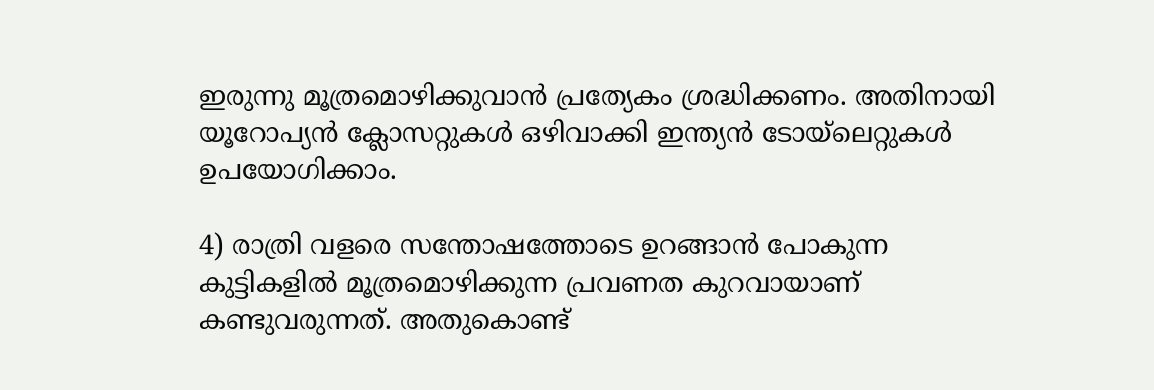ഇരുന്നു മൂത്രമൊഴിക്കുവാൻ പ്രത്യേകം ശ്രദ്ധിക്കണം. അതിനായി യൂറോപ്യൻ ക്ലോസറ്റുകൾ ഒഴിവാക്കി ഇന്ത്യൻ ടോയ്‌ലെറ്റുകൾ ഉപയോഗിക്കാം.

4) രാത്രി വളരെ സന്തോഷത്തോടെ ഉറങ്ങാൻ പോകുന്ന കുട്ടികളിൽ മൂത്രമൊഴിക്കുന്ന പ്രവണത കുറവായാണ് കണ്ടുവരുന്നത്. അതുകൊണ്ട്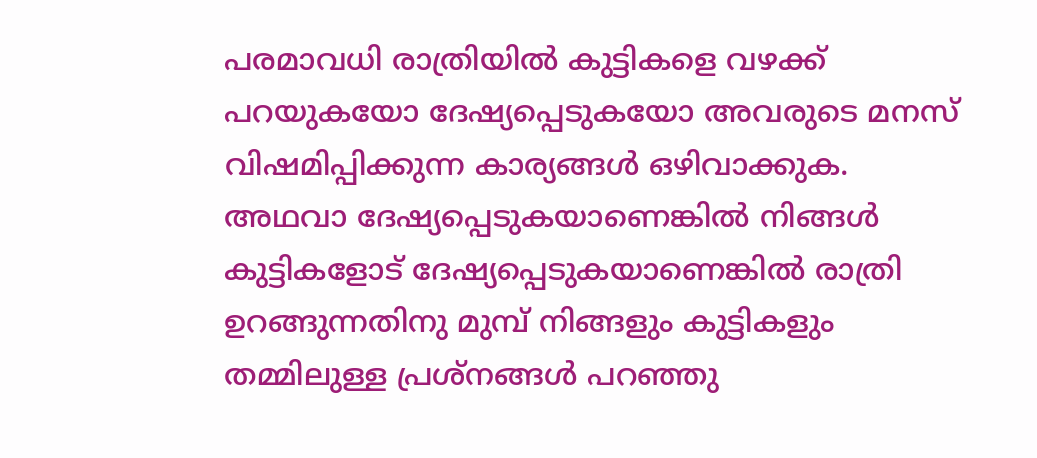പരമാവധി രാത്രിയിൽ കുട്ടികളെ വഴക്ക് പറയുകയോ ദേഷ്യപ്പെടുകയോ അവരുടെ മനസ് വിഷമിപ്പിക്കുന്ന കാര്യങ്ങൾ ഒഴിവാക്കുക. അഥവാ ദേഷ്യപ്പെടുകയാണെങ്കിൽ നിങ്ങൾ കുട്ടികളോട് ദേഷ്യപ്പെടുകയാണെങ്കിൽ രാത്രി ഉറങ്ങുന്നതിനു മുമ്പ് നിങ്ങളും കുട്ടികളും തമ്മിലുള്ള പ്രശ്നങ്ങൾ പറഞ്ഞു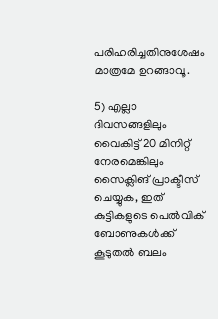പരിഹരിച്ചതിനുശേഷം മാത്രമേ ഉറങ്ങാവൂ.

5) എല്ലാ ദിവസങ്ങളിലും വൈകിട്ട് 20 മിനിറ്റ് നേരമെങ്കിലും സൈക്ലിങ് പ്രാക്ടീസ് ചെയ്യുക, ഇത് കുട്ടികളുടെ പെൽവിക് ബോണുകൾക്ക് കൂടുതൽ ബലം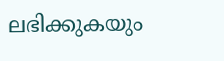ലഭിക്കുകയും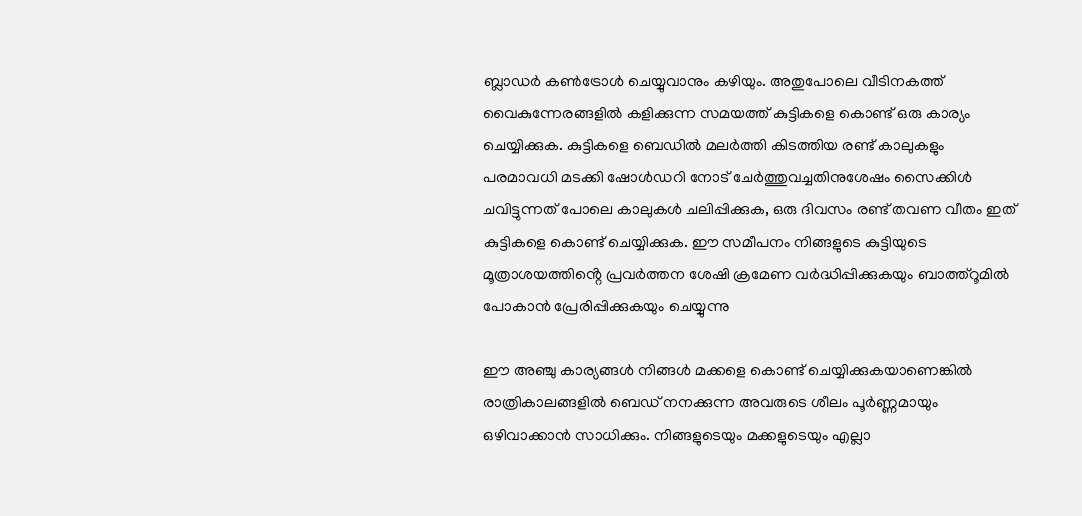ബ്ലാഡർ കൺട്രോൾ ചെയ്യുവാനും കഴിയും. അതുപോലെ വീടിനകത്ത് വൈകുന്നേരങ്ങളിൽ കളിക്കുന്ന സമയത്ത് കുട്ടികളെ കൊണ്ട് ഒരു കാര്യം ചെയ്യിക്കുക. കുട്ടികളെ ബെഡിൽ മലർത്തി കിടത്തിയ രണ്ട് കാലുകളും പരമാവധി മടക്കി ഷോൾഡറി നോട് ചേർത്തുവച്ചതിനുശേഷം സൈക്കിൾ ചവിട്ടുന്നത് പോലെ കാലുകൾ ചലിപ്പിക്കുക, ഒരു ദിവസം രണ്ട് തവണ വീതം ഇത് കുട്ടികളെ കൊണ്ട് ചെയ്യിക്കുക. ഈ സമീപനം നിങ്ങളുടെ കുട്ടിയുടെ മൂത്രാശയത്തിൻ്റെ പ്രവർത്തന ശേഷി ക്രമേണ വർദ്ധിപ്പിക്കുകയും ബാത്ത്റൂമിൽ പോകാൻ പ്രേരിപ്പിക്കുകയും ചെയ്യുന്നു

ഈ അഞ്ചു കാര്യങ്ങൾ നിങ്ങൾ മക്കളെ കൊണ്ട് ചെയ്യിക്കുകയാണെങ്കിൽ രാത്രികാലങ്ങളിൽ ബെഡ് നനക്കുന്ന അവരുടെ ശീലം പൂർണ്ണമായും ഒഴിവാക്കാൻ സാധിക്കും. നിങ്ങളുടെയും മക്കളുടെയും എല്ലാ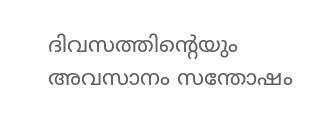ദിവസത്തിന്റെയും അവസാനം സന്തോഷം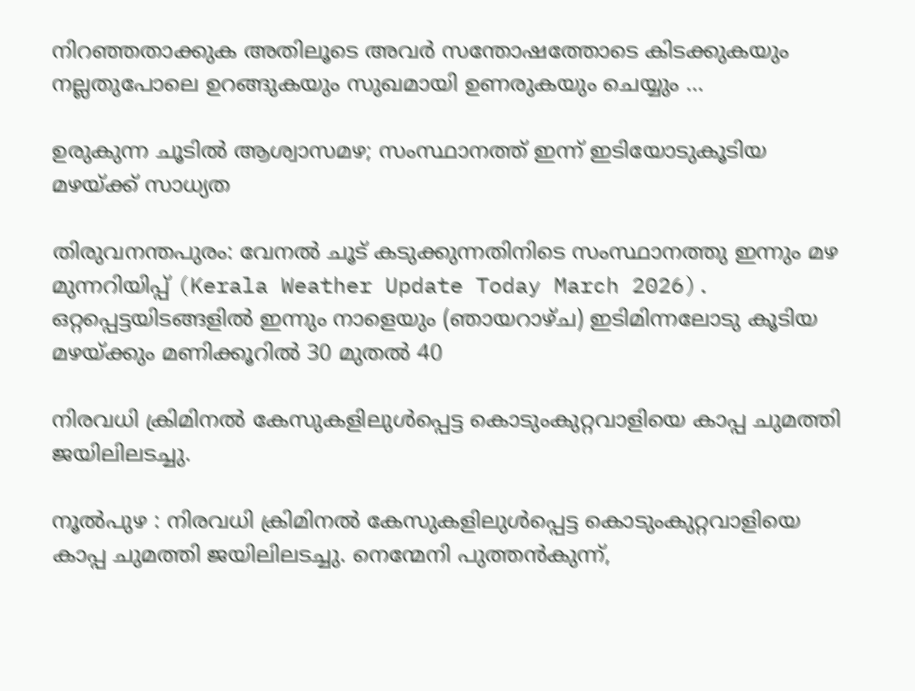നിറഞ്ഞതാക്കുക അതിലൂടെ അവർ സന്തോഷത്തോടെ കിടക്കുകയും നല്ലതുപോലെ ഉറങ്ങുകയും സുഖമായി ഉണരുകയും ചെയ്യും …

ഉരുകുന്ന ചൂടിൽ ആശ്വാസമഴ; സംസ്ഥാനത്ത് ഇന്ന് ഇടിയോടുകൂടിയ മഴയ്ക്ക് സാധ്യത

തിരുവനന്തപുരം: വേനൽ ചൂട് കടുക്കുന്നതിനിടെ സംസ്ഥാനത്തു ഇന്നും മഴ മുന്നറിയിപ്പ് (Kerala Weather Update Today March 2026). ഒറ്റപ്പെട്ടയിടങ്ങളിൽ ഇന്നും നാളെയും (ഞായറാഴ്ച) ഇടിമിന്നലോടു കൂടിയ മഴയ്ക്കും മണിക്കൂറിൽ 30 മുതൽ 40

നിരവധി ക്രിമിനൽ കേസുകളിലുൾപ്പെട്ട കൊടുംകുറ്റവാളിയെ കാപ്പ ചുമത്തി ജയിലിലടച്ചു.

നൂൽപുഴ : നിരവധി ക്രിമിനൽ കേസുകളിലുൾപ്പെട്ട കൊടുംകുറ്റവാളിയെ കാപ്പ ചുമത്തി ജയിലിലടച്ചു. നെന്മേനി പുത്തന്‍കുന്ന്,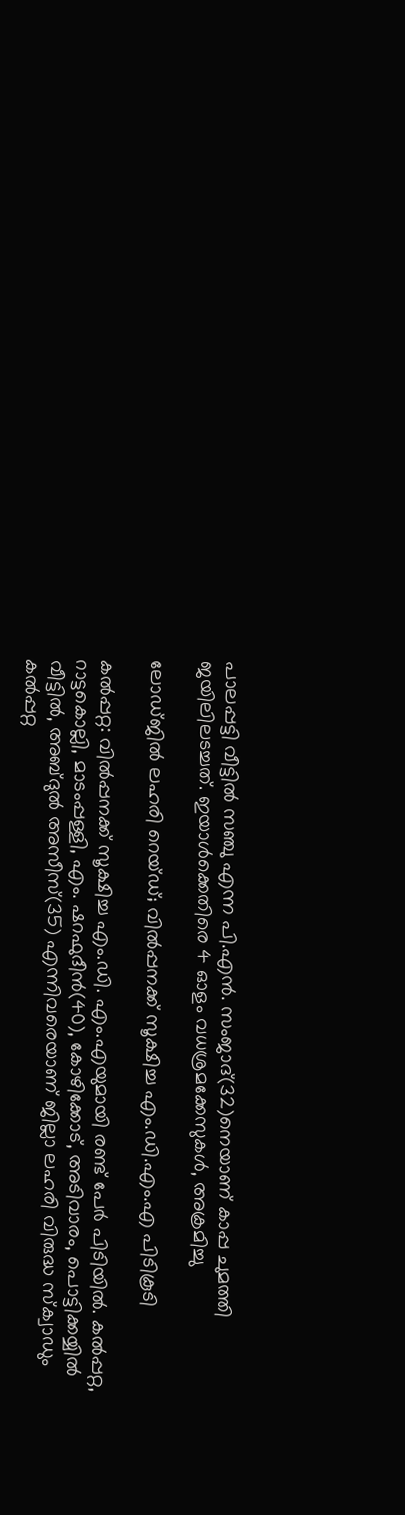പാലപ്പട്ടി വീട്ടില്‍ സഞ്ചു എന്ന പി.എന്‍. സംജാദ്(32)നെയാണ് കാപ്പ ചുമത്തി ജയിലിലടച്ചത്. ഇയാള്‍ക്കെതിരെ 4 ഓളം വധശ്രമക്കേസുകൾ, അക്രമിച്ചു

ലോഡ്ജിൽ ലഹരി റെയ്ഡ്; വിൽപ്പനക്ക് സൂക്ഷിച്ച എം.ഡി.എം.എ പിടികൂടി

കൽപ്പറ്റ: വിൽപ്പനക്ക് സൂക്ഷിച്ച എം.ഡി. എം.എയുമായി രണ്ട് പേർ പിടിയിൽ. കൽപ്പറ്റ, റാട്ടകൊല്ലി, മാടംപ്പള്ളി, എം. ഷറഫുദീൻ(40), കോഴിക്കോട്, അടിവാരം, പൊട്ടിക്കയ്യിൽ വീട്ടിൽ, അബ്ദുൽ അസീസ്(35) എന്നിവരെയാണ് ജില്ലാ ലഹരി വിരുദ്ധ സ്ക്വാഡും കൽപ്പറ്റ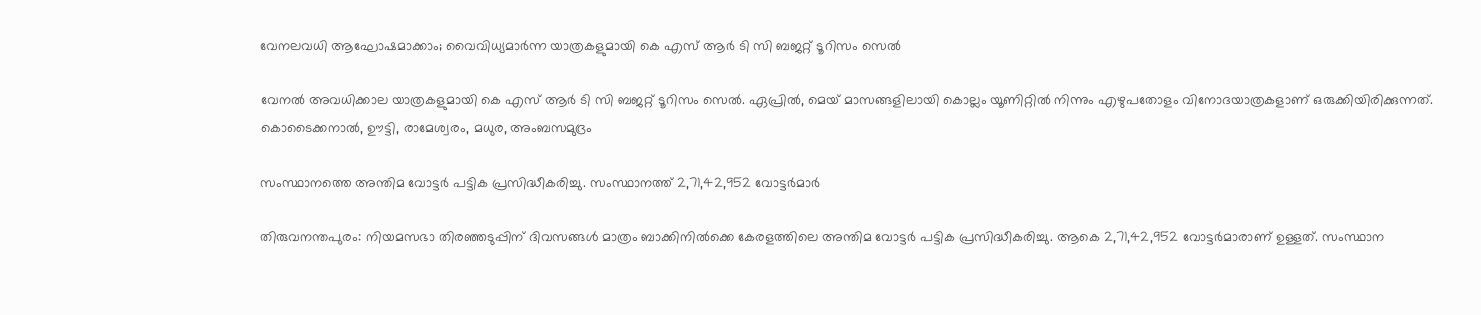വേനലവധി ആഘോഷമാക്കാം; വൈവിധ്യമാർന്ന യാത്രകളുമായി കെ എസ് ആർ ടി സി ബജറ്റ് ടൂറിസം സെൽ

വേനൽ അവധിക്കാല യാത്രകളുമായി കെ എസ് ആർ ടി സി ബജറ്റ് ടൂറിസം സെൽ. ഏപ്രിൽ, മെയ് മാസങ്ങളിലായി കൊല്ലം യൂണിറ്റിൽ നിന്നും എഴുപതോളം വിനോദയാത്രകളാണ് ഒരുക്കിയിരിക്കുന്നത്. കൊടൈക്കനാൽ, ഊട്ടി, രാമേശ്വരം, മധുര, അംബസമുദ്രം

സംസ്ഥാനത്തെ അന്തിമ വോട്ടര്‍ പട്ടിക പ്രസിദ്ധീകരിച്ചു. സംസ്ഥാനത്ത് 2,71,42,952 വോട്ടര്‍മാര്‍

തിരുവനന്തപുരം: നിയമസഭാ തിരഞ്ഞടുപ്പിന് ദിവസങ്ങള്‍ മാത്രം ബാക്കിനില്‍ക്കെ കേരളത്തിലെ അന്തിമ വോട്ടര്‍ പട്ടിക പ്രസിദ്ധീകരിച്ചു. ആകെ 2,71,42,952 വോട്ടര്‍മാരാണ് ഉള്ളത്. സംസ്ഥാന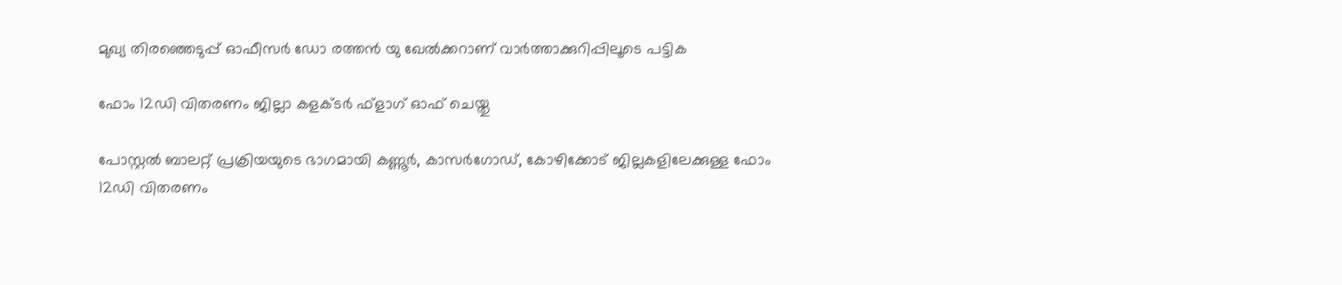മുഖ്യ തിരഞ്ഞെടുപ്പ് ഓഫീസര്‍ ഡോ രത്തന്‍ യു ഖേല്‍ക്കറാണ് വാര്‍ത്താക്കുറിപ്പിലൂടെ പട്ടിക

ഫോം 12ഡി വിതരണം ജില്ലാ കളക്ടര്‍ ഫ്‌ളാഗ് ഓഫ് ചെയ്തു

പോസ്റ്റല്‍ ബാലറ്റ് പ്രക്രിയയുടെ ഭാഗമായി കണ്ണൂര്‍, കാസര്‍ഗോഡ്, കോഴിക്കോട് ജില്ലകളിലേക്കുള്ള ഫോം 12ഡി വിതരണം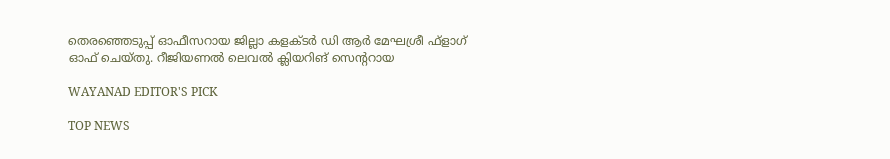തെരഞ്ഞെടുപ്പ് ഓഫീസറായ ജില്ലാ കളക്ടര്‍ ഡി ആര്‍ മേഘശ്രീ ഫ്‌ളാഗ് ഓഫ് ചെയ്തു. റീജിയണല്‍ ലെവല്‍ ക്ലിയറിങ് സെന്ററായ

WAYANAD EDITOR'S PICK

TOP NEWS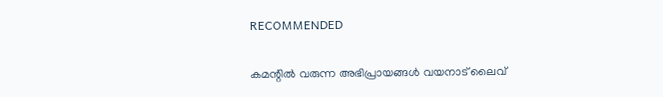RECOMMENDED

കമന്റിൽ വരുന്ന അഭിപ്രായങ്ങൾ വയനാട് ലൈവ്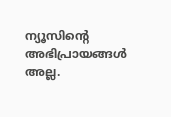ന്യൂസിന്റെ അഭിപ്രായങ്ങൾ അല്ല.